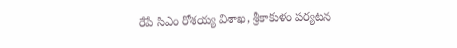రేపే సిఎం రోశయ్య విశాఖ, శ్రీకాకుళం పర్యటన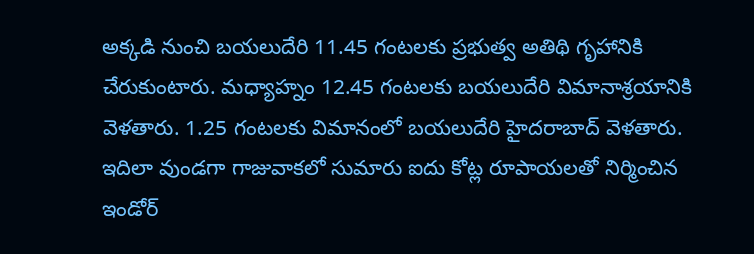అక్కడి నుంచి బయలుదేరి 11.45 గంటలకు ప్రభుత్వ అతిథి గృహానికి చేరుకుంటారు. మధ్యాహ్నం 12.45 గంటలకు బయలుదేరి విమానాశ్రయానికి వెళతారు. 1.25 గంటలకు విమానంలో బయలుదేరి హైదరాబాద్ వెళతారు. ఇదిలా వుండగా గాజువాకలో సుమారు ఐదు కోట్ల రూపాయలతో నిర్మించిన ఇండోర్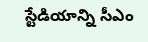స్టేడియాన్ని సీఎం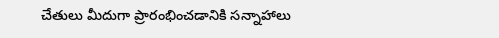చేతులు మీదుగా ప్రారంభించడానికి సన్నాహాలు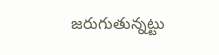జరుగుతున్నట్టు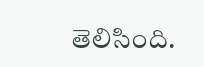తెలిసింది.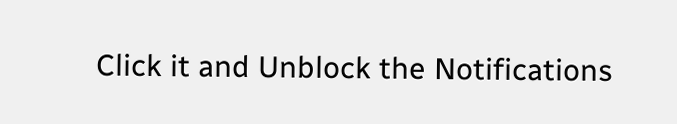Click it and Unblock the Notifications